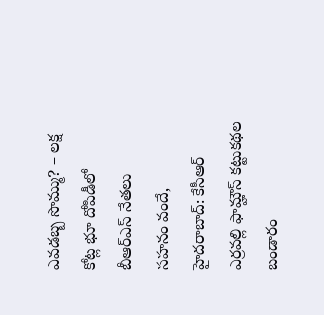ఎవడబ్బ సొమ్ము? – లక్ష కోట్ల భూ దోపిడీలో బీఆర్ఎస్ నేతలు
సహనం వందే, హైదరాబాద్: కేసీఆర్ ఎర్రవల్లి ఫామ్హౌస్ కట్టుకథల బండారం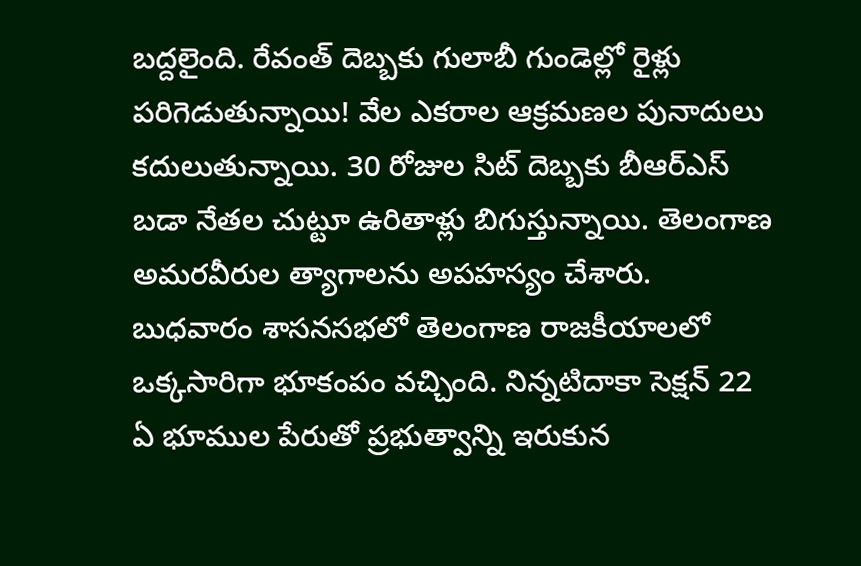బద్దలైంది. రేవంత్ దెబ్బకు గులాబీ గుండెల్లో రైళ్లు పరిగెడుతున్నాయి! వేల ఎకరాల ఆక్రమణల పునాదులు కదులుతున్నాయి. 30 రోజుల సిట్ దెబ్బకు బీఆర్ఎస్ బడా నేతల చుట్టూ ఉరితాళ్లు బిగుస్తున్నాయి. తెలంగాణ అమరవీరుల త్యాగాలను అపహస్యం చేశారు. బుధవారం శాసనసభలో తెలంగాణ రాజకీయాలలో ఒక్కసారిగా భూకంపం వచ్చింది. నిన్నటిదాకా సెక్షన్ 22 ఏ భూముల పేరుతో ప్రభుత్వాన్ని ఇరుకున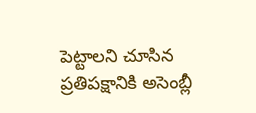పెట్టాలని చూసిన ప్రతిపక్షానికి అసెంబ్లీ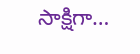సాక్షిగా…